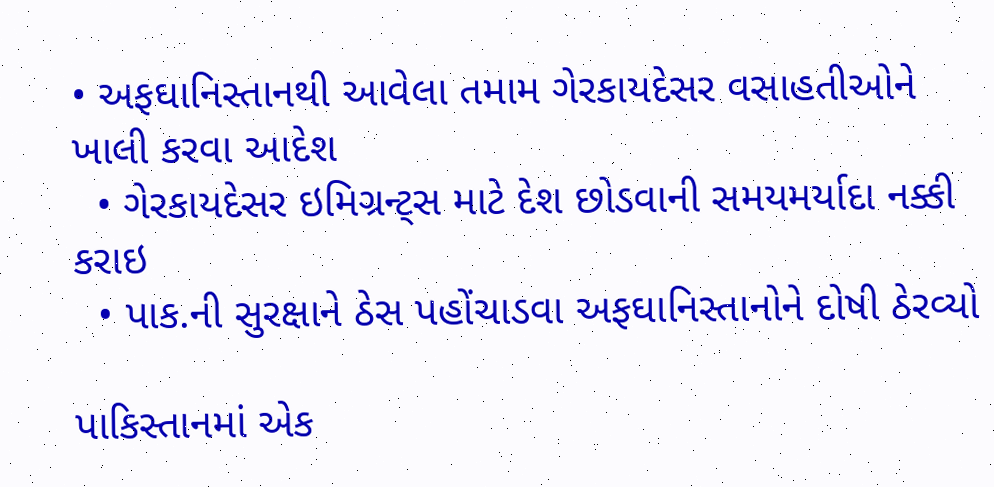• અફઘાનિસ્તાનથી આવેલા તમામ ગેરકાયદેસર વસાહતીઓને ખાલી કરવા આદેશ
  • ગેરકાયદેસર ઇમિગ્રન્ટ્સ માટે દેશ છોડવાની સમયમર્યાદા નક્કી કરાઇ
  • પાક.ની સુરક્ષાને ઠેસ પહોંચાડવા અફઘાનિસ્તાનોને દોષી ઠેરવ્યો

પાકિસ્તાનમાં એક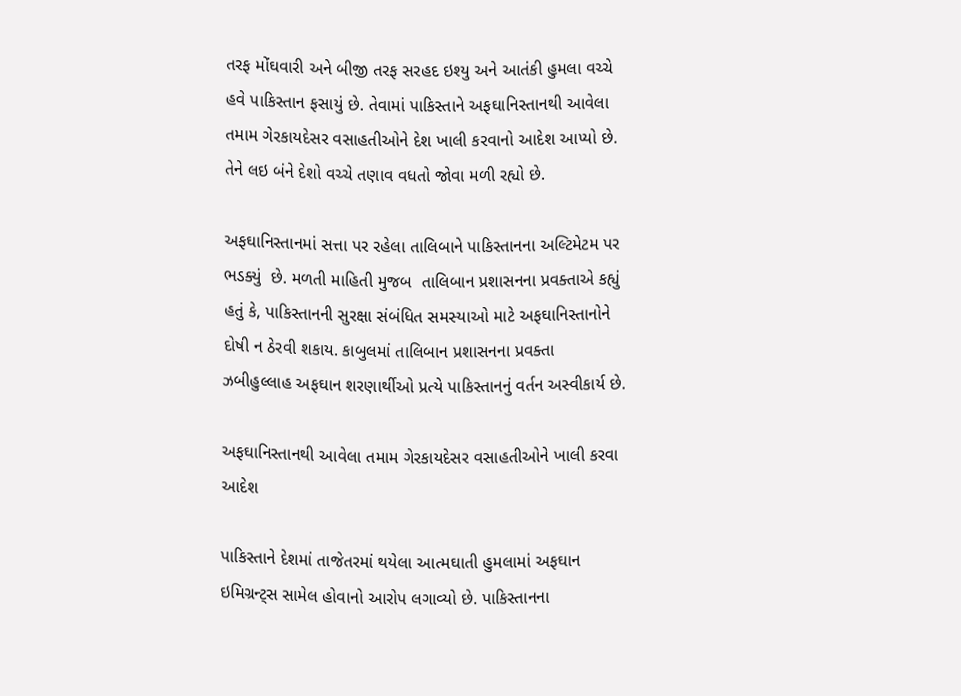તરફ મોંઘવારી અને બીજી તરફ સરહદ ઇશ્યુ અને આતંકી હુમલા વચ્ચે હવે પાકિસ્તાન ફસાયું છે. તેવામાં પાકિસ્તાને અફઘાનિસ્તાનથી આવેલા તમામ ગેરકાયદેસર વસાહતીઓને દેશ ખાલી કરવાનો આદેશ આપ્યો છે. તેને લઇ બંને દેશો વચ્ચે તણાવ વધતો જોવા મળી રહ્યો છે.

અફઘાનિસ્તાનમાં સત્તા પર રહેલા તાલિબાને પાકિસ્તાનના અલ્ટિમેટમ પર ભડક્યું  છે. મળતી માહિતી મુજબ  તાલિબાન પ્રશાસનના પ્રવક્તાએ કહ્યું હતું કે, પાકિસ્તાનની સુરક્ષા સંબંધિત સમસ્યાઓ માટે અફઘાનિસ્તાનોને દોષી ન ઠેરવી શકાય. કાબુલમાં તાલિબાન પ્રશાસનના પ્રવક્તા ઝબીહુલ્લાહ અફઘાન શરણાર્થીઓ પ્રત્યે પાકિસ્તાનનું વર્તન અસ્વીકાર્ય છે.

અફઘાનિસ્તાનથી આવેલા તમામ ગેરકાયદેસર વસાહતીઓને ખાલી કરવા આદેશ

પાકિસ્તાને દેશમાં તાજેતરમાં થયેલા આત્મઘાતી હુમલામાં અફઘાન ઇમિગ્રન્ટ્સ સામેલ હોવાનો આરોપ લગાવ્યો છે. પાકિસ્તાનના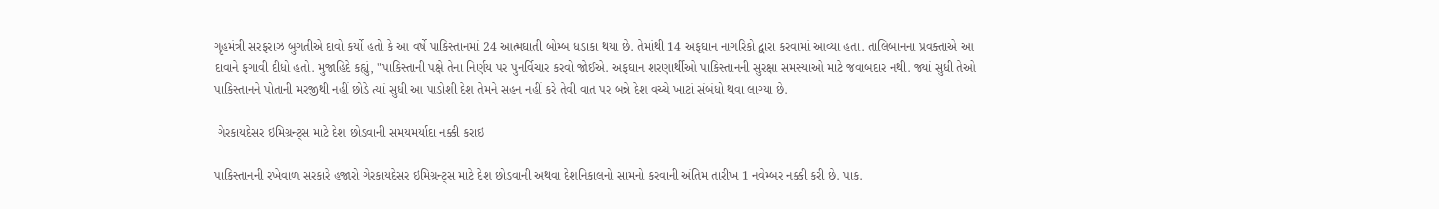ગૃહમંત્રી સરફરાઝ બુગતીએ દાવો કર્યો હતો કે આ વર્ષે પાકિસ્તાનમાં 24 આત્મઘાતી બોમ્બ ધડાકા થયા છે. તેમાંથી 14 અફઘાન નાગરિકો દ્વારા કરવામાં આવ્યા હતા. તાલિબાનના પ્રવક્તાએ આ દાવાને ફગાવી દીધો હતો. મુજાહિદે કહ્યું, "પાકિસ્તાની પક્ષે તેના નિર્ણય પર પુનર્વિચાર કરવો જોઈએ. અફઘાન શરણાર્થીઓ પાકિસ્તાનની સુરક્ષા સમસ્યાઓ માટે જવાબદાર નથી. જ્યાં સુધી તેઓ પાકિસ્તાનને પોતાની મરજીથી નહીં છોડે ત્યાં સુધી આ પાડોશી દેશ તેમને સહન નહીં કરે તેવી વાત પર બન્ને દેશ વચ્ચે ખાટાં સંબંધો થવા લાગ્યા છે.

 ગેરકાયદેસર ઇમિગ્રન્ટ્સ માટે દેશ છોડવાની સમયમર્યાદા નક્કી કરાઇ

પાકિસ્તાનની રખેવાળ સરકારે હજારો ગેરકાયદેસર ઇમિગ્રન્ટ્સ માટે દેશ છોડવાની અથવા દેશનિકાલનો સામનો કરવાની અંતિમ તારીખ 1 નવેમ્બર નક્કી કરી છે. પાક.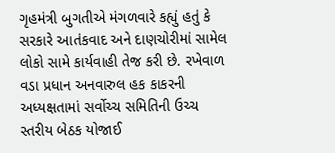ગૃહમંત્રી બુગતીએ મંગળવારે કહ્યું હતું કે સરકારે આતંકવાદ અને દાણચોરીમાં સામેલ લોકો સામે કાર્યવાહી તેજ કરી છે. રખેવાળ વડા પ્રધાન અનવારુલ હક કાકરની અધ્યક્ષતામાં સર્વોચ્ચ સમિતિની ઉચ્ચ સ્તરીય બેઠક યોજાઈ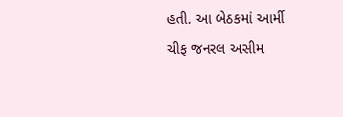હતી. આ બેઠકમાં આર્મી ચીફ જનરલ અસીમ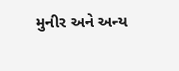મુનીર અને અન્ય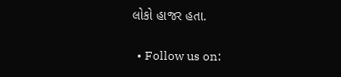લોકો હાજર હતા.

  • Follow us on: